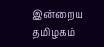இன்றைய தமிழகம்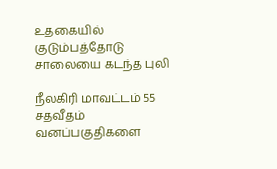உதகையில் குடும்பத்தோடு சாலையை கடந்த புலி

நீலகிரி மாவட்டம் 55 சதவீதம் வனப்பகுதிகளை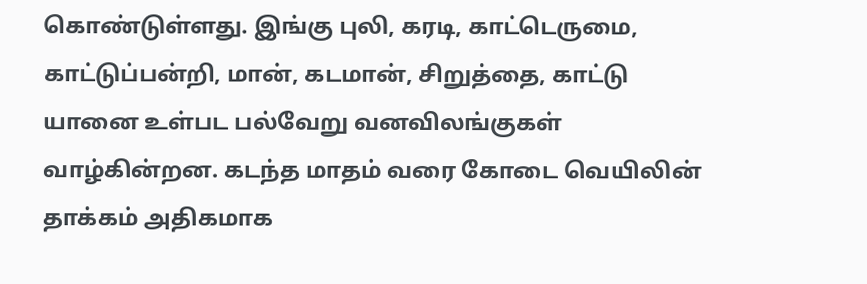கொண்டுள்ளது. இங்கு புலி, கரடி, காட்டெருமை, காட்டுப்பன்றி, மான், கடமான், சிறுத்தை, காட்டு யானை உள்பட பல்வேறு வனவிலங்குகள் வாழ்கின்றன. கடந்த மாதம் வரை கோடை வெயிலின் தாக்கம் அதிகமாக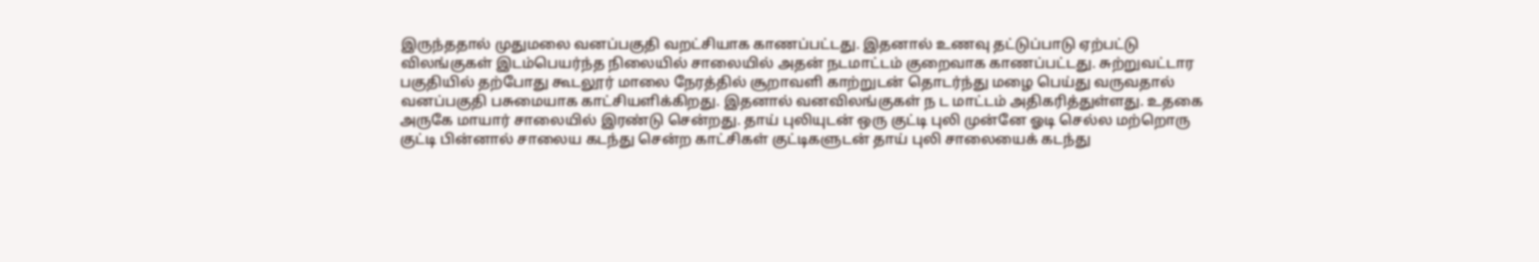இருந்ததால் முதுமலை வனப்பகுதி வறட்சியாக காணப்பட்டது. இதனால் உணவு தட்டுப்பாடு ஏற்பட்டு விலங்குகள் இடம்பெயர்ந்த நிலையில் சாலையில் அதன் நடமாட்டம் குறைவாக காணப்பட்டது. சுற்றுவட்டார பகுதியில் தற்போது கூடலூர் மாலை நேரத்தில் சூறாவளி காற்றுடன் தொடர்ந்து மழை பெய்து வருவதால் வனப்பகுதி பசுமையாக காட்சியளிக்கிறது. இதனால் வனவிலங்குகள் ந ட மாட்டம் அதிகரித்துள்ளது. உதகை அருகே மாயார் சாலையில் இரண்டு சென்றது. தாய் புலியுடன் ஒரு குட்டி புலி முன்னே ஓடி செல்ல மற்றொரு குட்டி பின்னால் சாலைய கடந்து சென்ற காட்சிகள் குட்டிகளுடன் தாய் புலி சாலையைக் கடந்து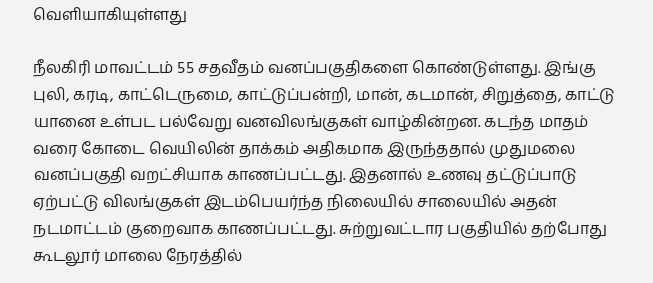வெளியாகியுள்ளது

நீலகிரி மாவட்டம் 55 சதவீதம் வனப்பகுதிகளை கொண்டுள்ளது. இங்கு புலி, கரடி, காட்டெருமை, காட்டுப்பன்றி, மான், கடமான், சிறுத்தை, காட்டு யானை உள்பட பல்வேறு வனவிலங்குகள் வாழ்கின்றன. கடந்த மாதம் வரை கோடை வெயிலின் தாக்கம் அதிகமாக இருந்ததால் முதுமலை வனப்பகுதி வறட்சியாக காணப்பட்டது. இதனால் உணவு தட்டுப்பாடு ஏற்பட்டு விலங்குகள் இடம்பெயர்ந்த நிலையில் சாலையில் அதன் நடமாட்டம் குறைவாக காணப்பட்டது. சுற்றுவட்டார பகுதியில் தற்போது கூடலூர் மாலை நேரத்தில்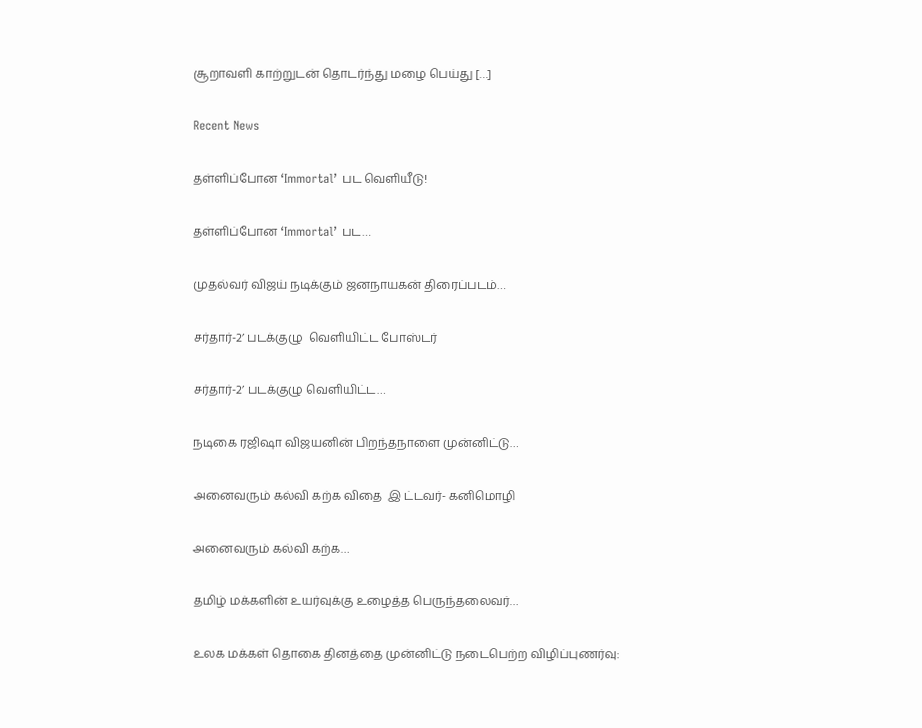சூறாவளி காற்றுடன் தொடர்ந்து மழை பெய்து […]

Recent News

தள்ளிப்போன ‘Immortal’ பட வெளியீடு!

தள்ளிப்போன ‘Immortal’ பட…

முதல்வர் விஜய் நடிக்கும் ஜனநாயகன் திரைப்படம்…

சர்தார்-2’ படக்குழு  வெளியிட்ட போஸ்டர்

சர்தார்-2’ படக்குழு வெளியிட்ட…

நடிகை ரஜிஷா விஜயனின் பிறந்தநாளை முன்னிட்டு…

அனைவரும் கல்வி கற்க விதை  இ ட்டவர்- கனிமொழி

அனைவரும் கல்வி கற்க…

தமிழ் மக்களின் உயர்வுக்கு உழைத்த பெருந்தலைவர்…

உலக மக்கள் தொகை தினத்தை முன்னிட்டு நடைபெற்ற விழிப்புணர்வு: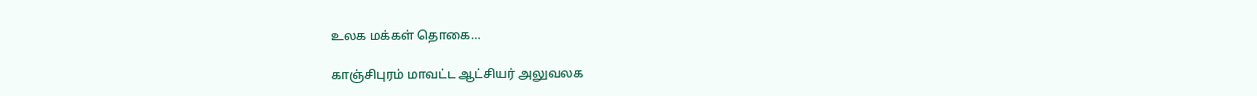உலக மக்கள் தொகை…

காஞ்சிபுரம் மாவட்ட ஆட்சியர் அலுவலக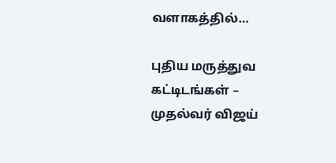வளாகத்தில்…

புதிய மருத்துவ கட்டிடங்கள் – முதல்வர் விஜய்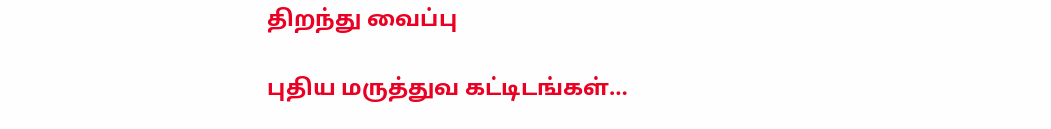திறந்து வைப்பு

புதிய மருத்துவ கட்டிடங்கள்…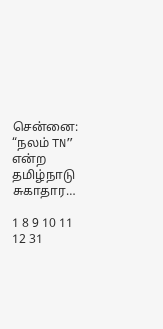சென்னை: “நலம் TN” என்ற தமிழ்நாடு சுகாதார…

1 8 9 10 11 12 31